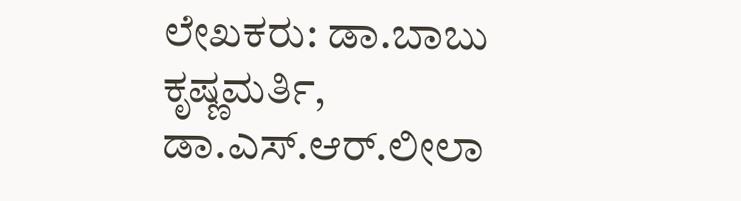ಲೇಖಕರು: ಡಾ.ಬಾಬು ಕೃಷ್ಣಮರ್ತಿ, ಡಾ.ಎಸ್.ಆರ್.ಲೀಲಾ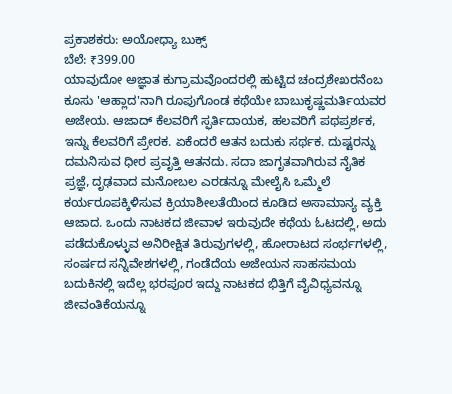ಪ್ರಕಾಶಕರು: ಅಯೋಧ್ಯಾ ಬುಕ್ಸ್
ಬೆಲೆ: ₹399.00
ಯಾವುದೋ ಅಜ್ಞಾತ ಕುಗ್ರಾಮವೊಂದರಲ್ಲಿ ಹುಟ್ಟಿದ ಚಂದ್ರಶೇಖರನೆಂಬ ಕೂಸು 'ಆಹ್ಲಾದ'ನಾಗಿ ರೂಪುಗೊಂಡ ಕಥೆಯೇ ಬಾಬುಕೃಷ್ಣಮರ್ತಿಯವರ ಅಜೇಯ. ಆಜಾದ್ ಕೆಲವರಿಗೆ ಸ್ಫರ್ತಿದಾಯಕ, ಹಲವರಿಗೆ ಪಥಪ್ರರ್ಶಕ, ಇನ್ನು ಕೆಲವರಿಗೆ ಪ್ರೇರಕ. ಏಕೆಂದರೆ ಆತನ ಬದುಕು ಸರ್ಥಕ. ದುಷ್ಟರನ್ನು ದಮನಿಸುವ ಧೀರ ಪ್ರವೃತ್ತಿ ಆತನದು. ಸದಾ ಜಾಗೃತವಾಗಿರುವ ನೈತಿಕ ಪ್ರಜ್ಞೆ, ದೃಢವಾದ ಮನೋಬಲ ಎರಡನ್ನೂ ಮೇಲೈಸಿ ಒಮ್ಮೆಲೆ ಕರ್ಯರೂಪಕ್ಕಿಳಿಸುವ ಕ್ರಿಯಾಶೀಲತೆಯಿಂದ ಕೂಡಿದ ಅಸಾಮಾನ್ಯ ವ್ಯಕ್ತಿ ಆಜಾದ. ಒಂದು ನಾಟಕದ ಜೀವಾಳ ಇರುವುದೇ ಕಥೆಯ ಓಟದಲ್ಲಿ, ಅದು ಪಡೆದುಕೊಳ್ಳುವ ಅನಿರೀಕ್ಷಿತ ತಿರುವುಗಳಲ್ಲಿ, ಹೋರಾಟದ ಸಂರ್ಭಗಳಲ್ಲಿ, ಸಂರ್ಷದ ಸನ್ನಿವೇಶಗಳಲ್ಲಿ, ಗಂಡೆದೆಯ ಅಜೇಯನ ಸಾಹಸಮಯ ಬದುಕಿನಲ್ಲಿ ಇದೆಲ್ಲ ಭರಪೂರ ಇದ್ದು ನಾಟಕದ ಭಿತ್ತಿಗೆ ವೈವಿಧ್ಯವನ್ನೂ ಜೀವಂತಿಕೆಯನ್ನೂ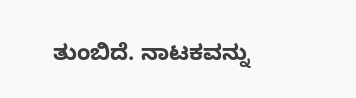ತುಂಬಿದೆ. ನಾಟಕವನ್ನು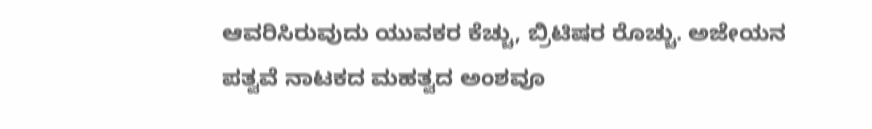ಆವರಿಸಿರುವುದು ಯುವಕರ ಕೆಚ್ಚು, ಬ್ರಿಟಿಷರ ರೊಚ್ಚು. ಅಜೇಯನ ಪತ್ವವೆ ನಾಟಕದ ಮಹತ್ವದ ಅಂಶವೂ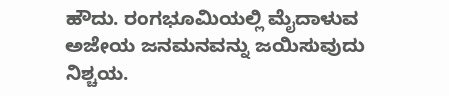ಹೌದು. ರಂಗಭೂಮಿಯಲ್ಲಿ ಮೈದಾಳುವ ಅಜೇಯ ಜನಮನವನ್ನು ಜಯಿಸುವುದು ನಿಶ್ಚಯ.